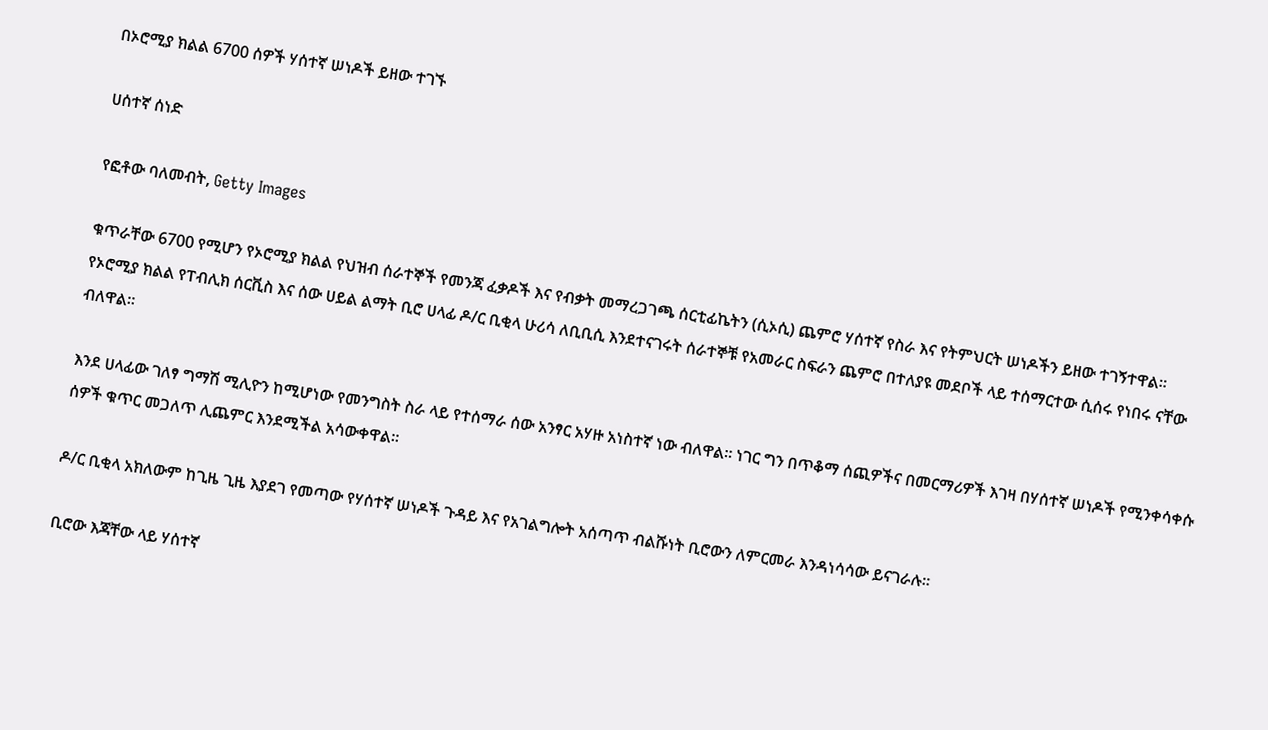በኦሮሚያ ክልል 6700 ሰዎች ሃሰተኛ ሠነዶች ይዘው ተገኙ

ሀሰተኛ ሰነድ

የፎቶው ባለመብት, Getty Images

ቁጥራቸው 6700 የሚሆን የኦሮሚያ ክልል የህዝብ ሰራተኞች የመንጃ ፈቃዶች እና የብቃት መማረጋገጫ ሰርቲፊኬትን (ሲኦሲ) ጨምሮ ሃሰተኛ የስራ እና የትምህርት ሠነዶችን ይዘው ተገኝተዋል። የኦሮሚያ ክልል የፐብሊክ ሰርቪስ እና ሰው ሀይል ልማት ቢሮ ሀላፊ ዶ/ር ቢቂላ ሁሪሳ ለቢቢሲ እንደተናገሩት ሰራተኞቹ የአመራር ስፍራን ጨምሮ በተለያዩ መደቦች ላይ ተሰማርተው ሲሰሩ የነበሩ ናቸው ብለዋል።

እንደ ሀላፊው ገለፃ ግማሽ ሚሊዮን ከሚሆነው የመንግስት ስራ ላይ የተሰማራ ሰው አንፃር አሃዙ አነስተኛ ነው ብለዋል። ነገር ግን በጥቆማ ሰጪዎችና በመርማሪዎች እገዛ በሃሰተኛ ሠነዶች የሚንቀሳቀሱ ሰዎች ቁጥር መጋለጥ ሊጨምር እንደሚችል አሳውቀዋል።

ዶ/ር ቢቂላ አክለውም ከጊዜ ጊዜ እያደገ የመጣው የሃሰተኛ ሠነዶች ጉዳይ እና የአገልግሎት አሰጣጥ ብልሹነት ቢሮውን ለምርመራ እንዳነሳሳው ይናገራሉ።

ቢሮው እጃቸው ላይ ሃሰተኛ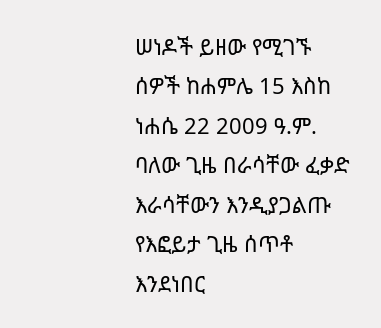ሠነዶች ይዘው የሚገኙ ሰዎች ከሐምሌ 15 እስከ ነሐሴ 22 2009 ዓ.ም. ባለው ጊዜ በራሳቸው ፈቃድ እራሳቸውን እንዲያጋልጡ የእፎይታ ጊዜ ሰጥቶ እንደነበር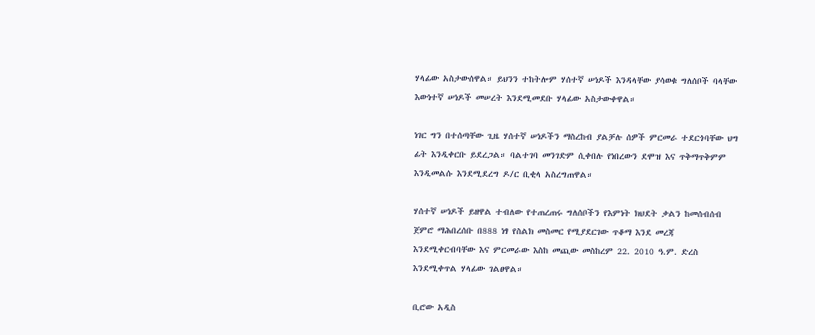ሃላፊው አስታውሰዋል። ይህንን ተከትሎም ሃሰተኛ ሠነዶች እንዳላቸው ያሳወቁ ግለሰቦች ባላቸው እውነተኛ ሠነዶች መሠረት እንደሚመደቡ ሃላፊው አስታውቀዋል።

ነገር ግን በተሰጣቸው ጊዜ ሃሰተኛ ሠነዶችን ማስረከብ ያልቻሉ ሰዎች ምርመራ ተደርጎባቸው ህግ ፊት እንዲቀርቡ ይደረጋል። ባልተገባ መንገድም ሲቀበሉ የነበረውን ደሞዝ እና ጥቅማጥቅምም እንዲመልሱ እንደሚደረግ ዶ/ር ቢቂላ አስረግጠዋል።

ሃሰተኛ ሠነዶች ይዘዋል ተብለው የተጠረጠሩ ግለሰቦችን የእምነት ክህደት ቃልን ከመሰብሰብ ጀምሮ ማሕበረሰቡ በ888 ነፃ የስልክ መስመር የሚያደርገው ጥቆማ እንደ መረጃ እንደሚቀርብባቸው እና ምርመራው እስከ መጪው መስከረም 22. 2010 ዓ.ም. ድረስ እንደሚቀጥል ሃላፊው ገልፀዋል።

ቢሮው አዲስ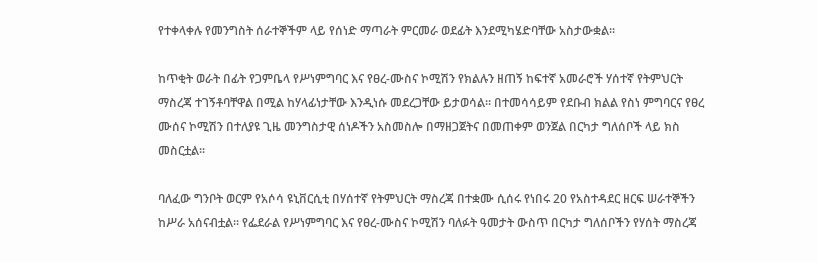የተቀላቀሉ የመንግስት ሰራተኞችም ላይ የሰነድ ማጣራት ምርመራ ወደፊት እንደሚካሄድባቸው አስታውቋል።

ከጥቂት ወራት በፊት የጋምቤላ የሥነምግባር እና የፀረ-ሙስና ኮሚሽን የክልሉን ዘጠኝ ከፍተኛ አመራሮች ሃሰተኛ የትምህርት ማስረጃ ተገኝቶባቸዋል በሚል ከሃላፊነታቸው እንዲነሱ መደረጋቸው ይታወሳል። በተመሳሳይም የደቡብ ክልል የስነ ምግባርና የፀረ ሙሰና ኮሚሽን በተለያዩ ጊዜ መንግስታዊ ሰነዶችን አስመስሎ በማዘጋጀትና በመጠቀም ወንጀል በርካታ ግለሰቦች ላይ ክስ መስርቷል።

ባለፈው ግንቦት ወርም የአሶሳ ዩኒቨርሲቲ በሃሰተኛ የትምህርት ማስረጃ በተቋሙ ሲሰሩ የነበሩ 20 የአስተዳደር ዘርፍ ሠራተኞችን ከሥራ አሰናብቷል። የፌደራል የሥነምግባር እና የፀረ-ሙስና ኮሚሽን ባለፉት ዓመታት ውስጥ በርካታ ግለሰቦችን የሃሰት ማስረጃ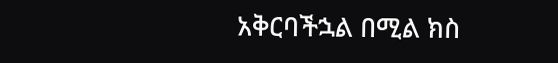አቅርባችኋል በሚል ክስ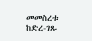መመስረቱ ከድረ-ገጹ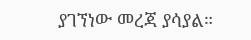ያገኘነው መረጃ ያሳያል።